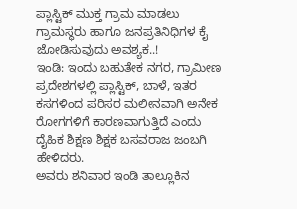ಪ್ಲಾಸ್ಟಿಕ್ ಮುಕ್ತ ಗ್ರಾಮ ಮಾಡಲು ಗ್ರಾಮಸ್ಥರು ಹಾಗೂ ಜನಪ್ರತಿನಿಧಿಗಳ ಕೈ ಜೋಡಿಸುವುದು ಅವಶ್ಯಕ..!
ಇಂಡಿ: ಇಂದು ಬಹುತೇಕ ನಗರ, ಗ್ರಾಮೀಣ ಪ್ರದೇಶಗಳಲ್ಲಿ ಪ್ಲಾಸ್ಟಿಕ್, ಬಾಳೆ, ಇತರ ಕಸಗಳಿಂದ ಪರಿಸರ ಮಲೀನವಾಗಿ ಅನೇಕ ರೋಗಗಳಿಗೆ ಕಾರಣವಾಗುತ್ತಿದೆ ಎಂದು ದೈಹಿಕ ಶಿಕ್ಷಣ ಶಿಕ್ಷಕ ಬಸವರಾಜ ಜಂಬಗಿ ಹೇಳಿದರು.
ಅವರು ಶನಿವಾರ ಇಂಡಿ ತಾಲ್ಲೂಕಿನ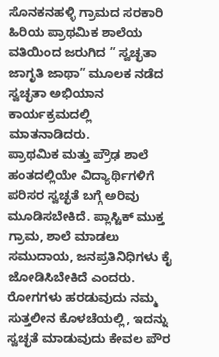ಸೊನಕನಹಳ್ಳಿ ಗ್ರಾಮದ ಸರಕಾರಿ ಹಿರಿಯ ಪ್ರಾಥಮಿಕ ಶಾಲೆಯ ವತಿಯಿಂದ ಜರುಗಿದ ” ಸ್ವಚ್ಛತಾ ಜಾಗೃತಿ ಜಾಥಾ” ಮೂಲಕ ನಡೆದ ಸ್ವಚ್ಛತಾ ಅಭಿಯಾನ ಕಾರ್ಯಕ್ರಮದಲ್ಲಿ ಮಾತನಾಡಿದರು.
ಪ್ರಾಥಮಿಕ ಮತ್ತು ಪ್ರೌಢ ಶಾಲೆ ಹಂತದಲ್ಲಿಯೇ ವಿದ್ಯಾರ್ಥಿಗಳಿಗೆ ಪರಿಸರ ಸ್ವಚ್ಛತೆ ಬಗ್ಗೆ ಅರಿವು ಮೂಡಿಸಬೇಕಿದೆ. ಪ್ಲಾಸ್ಟಿಕ್ ಮುಕ್ತ ಗ್ರಾಮ, ಶಾಲೆ ಮಾಡಲು ಸಮುದಾಯ, ಜನಪ್ರತಿನಿಧಿಗಳು ಕೈ ಜೋಡಿಸಿಬೇಕಿದೆ ಎಂದರು.
ರೋಗಗಳು ಹರಡುವುದು ನಮ್ಮ ಸುತ್ತಲೀನ ಕೊಳಚೆಯಲ್ಲಿ, ಇದನ್ನು ಸ್ವಚ್ಛತೆ ಮಾಡುವುದು ಕೇವಲ ಪೌರ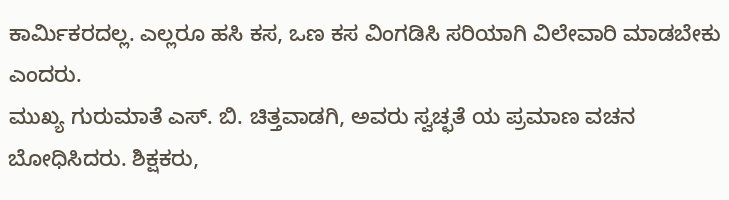ಕಾರ್ಮಿಕರದಲ್ಲ. ಎಲ್ಲರೂ ಹಸಿ ಕಸ, ಒಣ ಕಸ ವಿಂಗಡಿಸಿ ಸರಿಯಾಗಿ ವಿಲೇವಾರಿ ಮಾಡಬೇಕು ಎಂದರು.
ಮುಖ್ಯ ಗುರುಮಾತೆ ಎಸ್. ಬಿ. ಚಿತ್ತವಾಡಗಿ, ಅವರು ಸ್ವಚ್ಛತೆ ಯ ಪ್ರಮಾಣ ವಚನ ಬೋಧಿಸಿದರು. ಶಿಕ್ಷಕರು,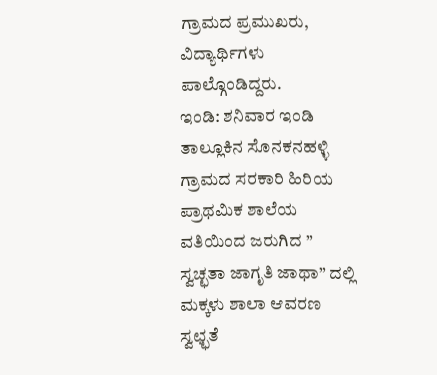ಗ್ರಾಮದ ಪ್ರಮುಖರು, ವಿದ್ಯಾರ್ಥಿಗಳು ಪಾಲ್ಗೊಂಡಿದ್ದರು.
ಇಂಡಿ: ಶನಿವಾರ ಇಂಡಿ ತಾಲ್ಲೂಕಿನ ಸೊನಕನಹಳ್ಳಿ ಗ್ರಾಮದ ಸರಕಾರಿ ಹಿರಿಯ ಪ್ರಾಥಮಿಕ ಶಾಲೆಯ ವತಿಯಿಂದ ಜರುಗಿದ ” ಸ್ವಚ್ಛತಾ ಜಾಗೃತಿ ಜಾಥಾ” ದಲ್ಲಿ ಮಕ್ಕಳು ಶಾಲಾ ಆವರಣ ಸ್ವಛ್ಛತೆ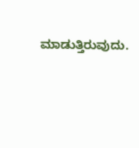ಮಾಡುತ್ತಿರುವುದು.